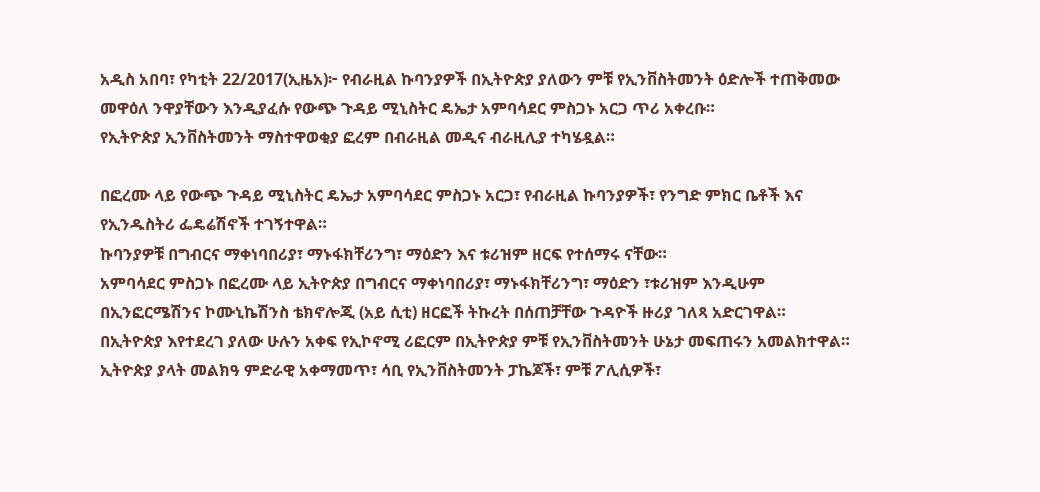አዲስ አበባ፣ የካቲት 22/2017(ኢዜአ)፦ የብራዚል ኩባንያዎች በኢትዮጵያ ያለውን ምቹ የኢንቨስትመንት ዕድሎች ተጠቅመው መዋዕለ ንዋያቸውን እንዲያፈሱ የውጭ ጉዳይ ሚኒስትር ዴኤታ አምባሳደር ምስጋኑ አርጋ ጥሪ አቀረቡ።
የኢትዮጵያ ኢንቨስትመንት ማስተዋወቂያ ፎረም በብራዚል መዲና ብራዚሊያ ተካሄዷል።

በፎረሙ ላይ የውጭ ጉዳይ ሚኒስትር ዴኤታ አምባሳደር ምስጋኑ አርጋ፣ የብራዚል ኩባንያዎች፣ የንግድ ምክር ቤቶች እና የኢንዱስትሪ ፌዴሬሽኖች ተገኝተዋል።
ኩባንያዎቹ በግብርና ማቀነባበሪያ፣ ማኑፋክቸሪንግ፣ ማዕድን እና ቱሪዝም ዘርፍ የተሰማሩ ናቸው።
አምባሳደር ምስጋኑ በፎረሙ ላይ ኢትዮጵያ በግብርና ማቀነባበሪያ፣ ማኑፋክቸሪንግ፣ ማዕድን ፣ቱሪዝም እንዲሁም በኢንፎርሜሽንና ኮሙኒኬሽንስ ቴክኖሎጂ (አይ ሲቲ) ዘርፎች ትኩረት በሰጠቻቸው ጉዳዮች ዙሪያ ገለጻ አድርገዋል።
በኢትዮጵያ እየተደረገ ያለው ሁሉን አቀፍ የኢኮኖሚ ሪፎርም በኢትዮጵያ ምቹ የኢንቨስትመንት ሁኔታ መፍጠሩን አመልክተዋል።
ኢትዮጵያ ያላት መልክዓ ምድራዊ አቀማመጥ፣ ሳቢ የኢንቨስትመንት ፓኬጆች፣ ምቹ ፖሊሲዎች፣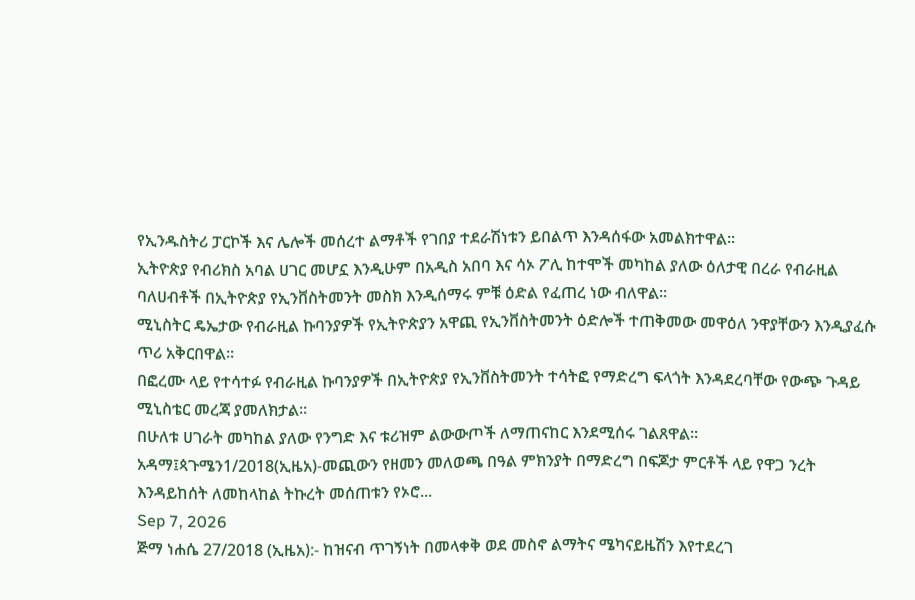የኢንዱስትሪ ፓርኮች እና ሌሎች መሰረተ ልማቶች የገበያ ተደራሽነቱን ይበልጥ እንዳሰፋው አመልክተዋል።
ኢትዮጵያ የብሪክስ አባል ሀገር መሆኗ እንዲሁም በአዲስ አበባ እና ሳኦ ፖሊ ከተሞች መካከል ያለው ዕለታዊ በረራ የብራዚል ባለሀብቶች በኢትዮጵያ የኢንቨስትመንት መስክ እንዲሰማሩ ምቹ ዕድል የፈጠረ ነው ብለዋል።
ሚኒስትር ዴኤታው የብራዚል ኩባንያዎች የኢትዮጵያን አዋጪ የኢንቨስትመንት ዕድሎች ተጠቅመው መዋዕለ ንዋያቸውን እንዲያፈሱ ጥሪ አቅርበዋል።
በፎረሙ ላይ የተሳተፉ የብራዚል ኩባንያዎች በኢትዮጵያ የኢንቨስትመንት ተሳትፎ የማድረግ ፍላጎት እንዳደረባቸው የውጭ ጉዳይ ሚኒስቴር መረጃ ያመለክታል።
በሁለቱ ሀገራት መካከል ያለው የንግድ እና ቱሪዝም ልውውጦች ለማጠናከር እንደሚሰሩ ገልጸዋል።
አዳማ፤ጳጉሜን1/2018(ኢዜአ)-መጪውን የዘመን መለወጫ በዓል ምክንያት በማድረግ በፍጆታ ምርቶች ላይ የዋጋ ንረት እንዳይከሰት ለመከላከል ትኩረት መሰጠቱን የኦሮ...
Sep 7, 2026
ጅማ ነሐሴ 27/2018 (ኢዜአ):- ከዝናብ ጥገኝነት በመላቀቅ ወደ መስኖ ልማትና ሜካናይዜሽን እየተደረገ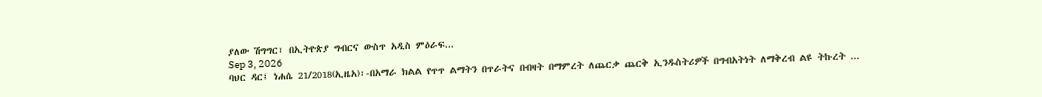ያለው ሽግግር፣ በኢትዮጵያ ግብርና ውስጥ አዲስ ምዕራፍ...
Sep 3, 2026
ባህር ዳር፤ ነሐሴ 21/2018(ኢዜአ)፡-በአማራ ክልል የጥጥ ልማትን በጥራትና በብዛት በማምረት ለጨርቃ ጨርቅ ኢንዱስትሪዎች በግብአትነት ለማቅረብ ልዩ ትኩረት ...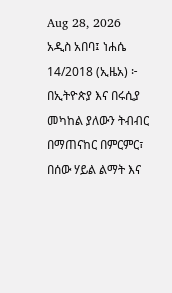Aug 28, 2026
አዲስ አበባ፤ ነሐሴ 14/2018 (ኢዜአ) ፦ በኢትዮጵያ እና በሩሲያ መካከል ያለውን ትብብር በማጠናከር በምርምር፣ በሰው ሃይል ልማት እና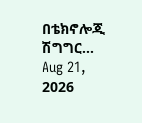በቴክኖሎጂ ሽግግር...
Aug 21, 2026